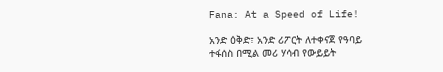Fana: At a Speed of Life!

አንድ ዕቅድ፣ አንድ ሪፖርት ለተቀናጀ የዓባይ ተፋሰስ በሚል መሪ ሃሳብ የውይይት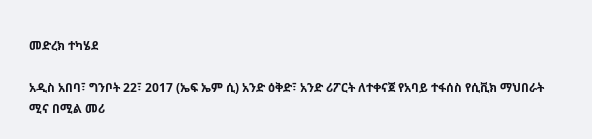መድረክ ተካሄደ

አዲስ አበባ፣ ግንቦት 22፣ 2017 (ኤፍ ኤም ሲ) አንድ ዕቅድ፣ አንድ ሪፖርት ለተቀናጀ የአባይ ተፋሰስ የሲቪክ ማህበራት ሚና በሚል መሪ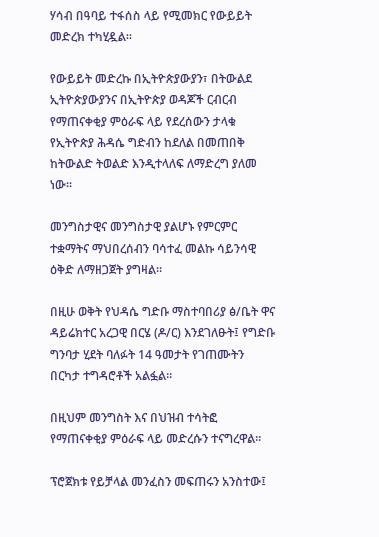ሃሳብ በዓባይ ተፋሰስ ላይ የሚመክር የውይይት መድረክ ተካሂዷል።

የውይይት መድረኩ በኢትዮጵያውያን፣ በትውልደ ኢትዮጵያውያንና በኢትዮጵያ ወዳጆች ርብርብ የማጠናቀቂያ ምዕራፍ ላይ የደረሰውን ታላቁ የኢትዮጵያ ሕዳሴ ግድብን ከደለል በመጠበቅ ከትውልድ ትወልድ እንዲተላለፍ ለማድረግ ያለመ ነው።

መንግስታዊና መንግስታዊ ያልሆኑ የምርምር ተቋማትና ማህበረሰብን ባሳተፈ መልኩ ሳይንሳዊ ዕቅድ ለማዘጋጀት ያግዛል።

በዚሁ ወቅት የህዳሴ ግድቡ ማስተባበሪያ ፅ/ቤት ዋና ዳይሬክተር አረጋዊ በርሄ (ዶ/ር) እንደገለፁት፤ የግድቡ ግንባታ ሂደት ባለፉት 14 ዓመታት የገጠሙትን በርካታ ተግዳሮቶች አልፏል።

በዚህም መንግስት እና በህዝብ ተሳትፎ የማጠናቀቂያ ምዕራፍ ላይ መድረሱን ተናግረዋል።

ፕሮጀክቱ የይቻላል መንፈስን መፍጠሩን አንስተው፤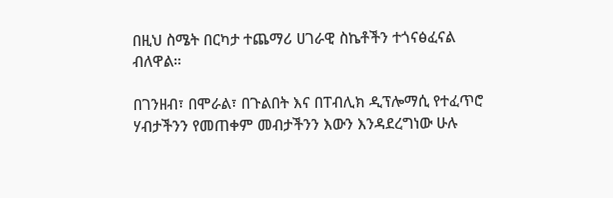በዚህ ስሜት በርካታ ተጨማሪ ሀገራዊ ስኬቶችን ተጎናፅፈናል ብለዋል።

በገንዘብ፣ በሞራል፣ በጉልበት እና በፐብሊክ ዲፕሎማሲ የተፈጥሮ ሃብታችንን የመጠቀም መብታችንን እውን እንዳደረግነው ሁሉ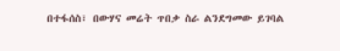በተፋሰስ፣ በውሃና መሬት ጥበቃ ስራ ልንደግመው ይገባል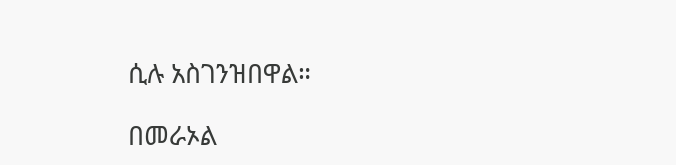ሲሉ አስገንዝበዋል።

በመራኦል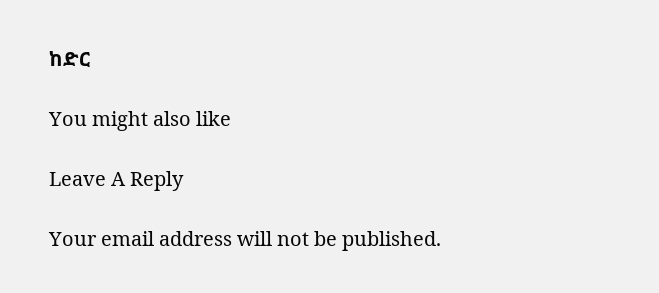ከድር

You might also like

Leave A Reply

Your email address will not be published.